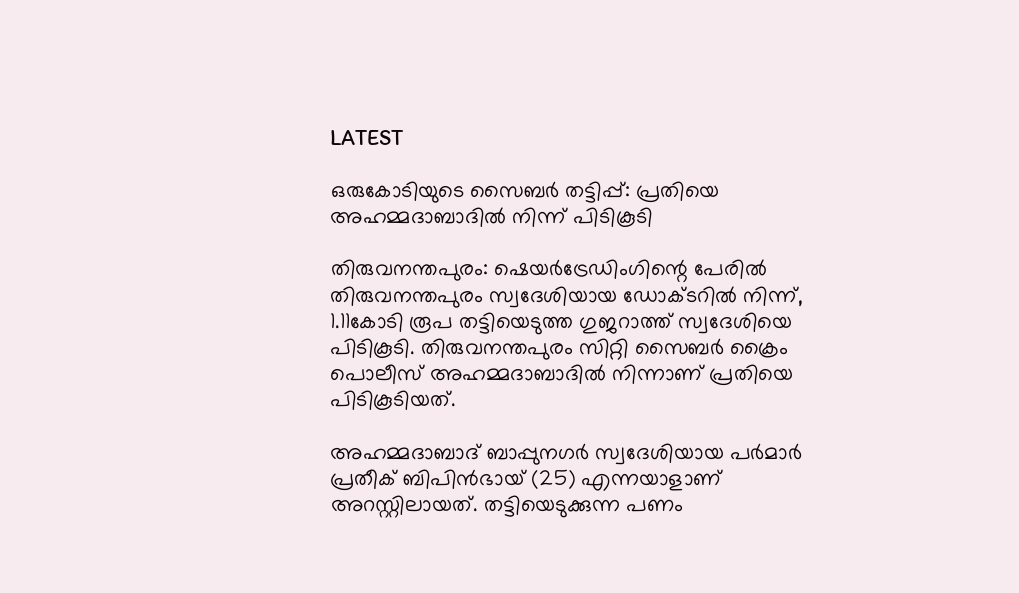LATEST

ഒരുകോടിയുടെ സൈബർ തട്ടിപ്പ്: പ്രതിയെ അഹമ്മദാബാദിൽ നിന്ന് പിടികൂടി

തിരുവനന്തപുരം: ഷെയർട്രേഡിംഗിന്റെ പേരിൽ തിരുവനന്തപുരം സ്വദേശിയായ ഡോക്ടറിൽ നിന്ന്, 1.11കോടി രൂപ തട്ടിയെടുത്ത ഗുജറാത്ത് സ്വദേശിയെ പിടികൂടി. തിരുവനന്തപുരം സിറ്റി സൈബർ ക്രൈം പൊലീസ് അഹമ്മദാബാദിൽ നിന്നാണ് പ്രതിയെ പിടികൂടിയത്.

അഹമ്മദാബാദ് ബാപ്പുനഗർ സ്വദേശിയായ പർമാർ പ്രതീക് ബിപിൻഭായ് (25) എന്നയാളാണ് അറസ്റ്റിലായത്. തട്ടിയെടുക്കുന്ന പണം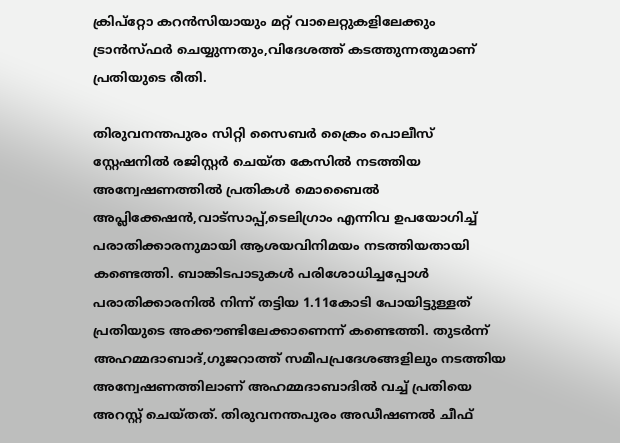ക്രിപ്റ്റോ കറൻസിയായും മറ്റ് വാലെറ്റുകളിലേക്കും ട്രാൻസ്ഫർ ചെയ്യുന്നതും,വിദേശത്ത് കടത്തുന്നതുമാണ് പ്രതിയുടെ രീതി.

തിരുവനന്തപുരം സിറ്റി സൈബർ ക്രൈം പൊലീസ് സ്റ്റേഷനിൽ രജിസ്റ്റർ ചെയ്ത കേസിൽ നടത്തിയ അന്വേഷണത്തിൽ പ്രതികൾ മൊബൈൽ അപ്ലിക്കേഷൻ,വാട്സാപ്പ്,ടെലിഗ്രാം എന്നിവ ഉപയോഗിച്ച് പരാതിക്കാരനുമായി ആശയവിനിമയം നടത്തിയതായി കണ്ടെത്തി. ബാങ്കിടപാടുകൾ പരിശോധിച്ചപ്പോൾ പരാതിക്കാരനിൽ നിന്ന് തട്ടിയ 1.11കോടി പോയിട്ടുള്ളത് പ്രതിയുടെ അക്കൗണ്ടിലേക്കാണെന്ന് കണ്ടെത്തി. തുടർന്ന് അഹമ്മദാബാദ്,ഗുജറാത്ത് സമീപപ്രദേശങ്ങളിലും നടത്തിയ അന്വേഷണത്തിലാണ് അഹമ്മദാബാദിൽ വച്ച് പ്രതിയെ അറസ്റ്റ് ചെയ്തത്. തിരുവനന്തപുരം അഡീഷണൽ ചീഫ്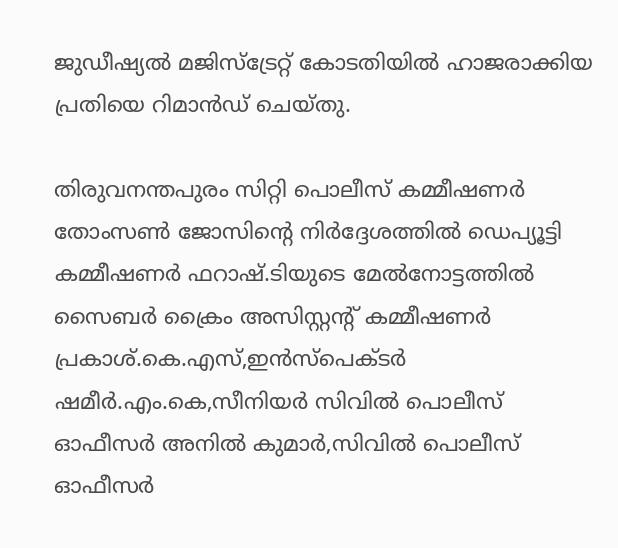ജുഡീഷ്യൽ മജിസ്‌ട്രേറ്റ് കോടതിയിൽ ഹാജരാക്കിയ പ്രതിയെ റിമാൻഡ് ചെയ്തു.

തിരുവനന്തപുരം സിറ്റി പൊലീസ് കമ്മീഷണർ തോംസൺ ജോസിന്റെ നിർദ്ദേശത്തിൽ ഡെപ്യൂട്ടി കമ്മീഷണർ ഫറാഷ്.ടിയുടെ മേൽനോട്ടത്തിൽ സൈബർ ക്രൈം അസിസ്റ്റന്റ് കമ്മീഷണർ പ്രകാശ്.കെ.എസ്,ഇൻസ്പെക്ടർ ഷമീർ.എം.കെ,സീനിയർ സിവിൽ പൊലീസ് ഓഫീസർ അനിൽ കുമാർ,സിവിൽ പൊലീസ് ഓഫീസർ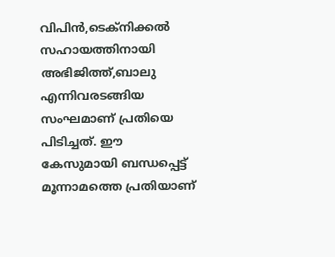വിപിൻ,ടെക്നിക്കൽ സഹായത്തിനായി അഭിജിത്ത്,ബാലു എന്നിവരടങ്ങിയ സംഘമാണ് പ്രതിയെ പിടിച്ചത്. ഈ കേസുമായി ബന്ധപ്പെട്ട് മൂന്നാമത്തെ പ്രതിയാണ്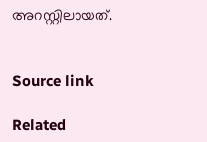അറസ്റ്റിലായത്.


Source link

Related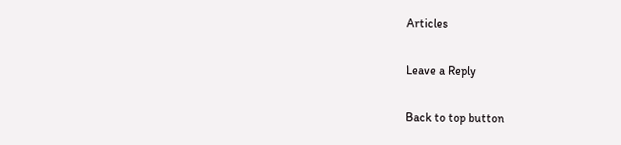Articles

Leave a Reply

Back to top button